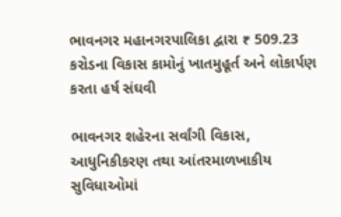ભાવનગર મહાનગરપાલિકા દ્વારા ₹ 509.23 કરોડના વિકાસ કામોનું ખાતમુહૂર્ત અને લોકાર્પણ કરતા હર્ષ સંઘવી

ભાવનગર શહેરના સર્વાંગી વિકાસ, આધુનિકીકરણ તથા આંતરમાળખાકીય સુવિધાઓમાં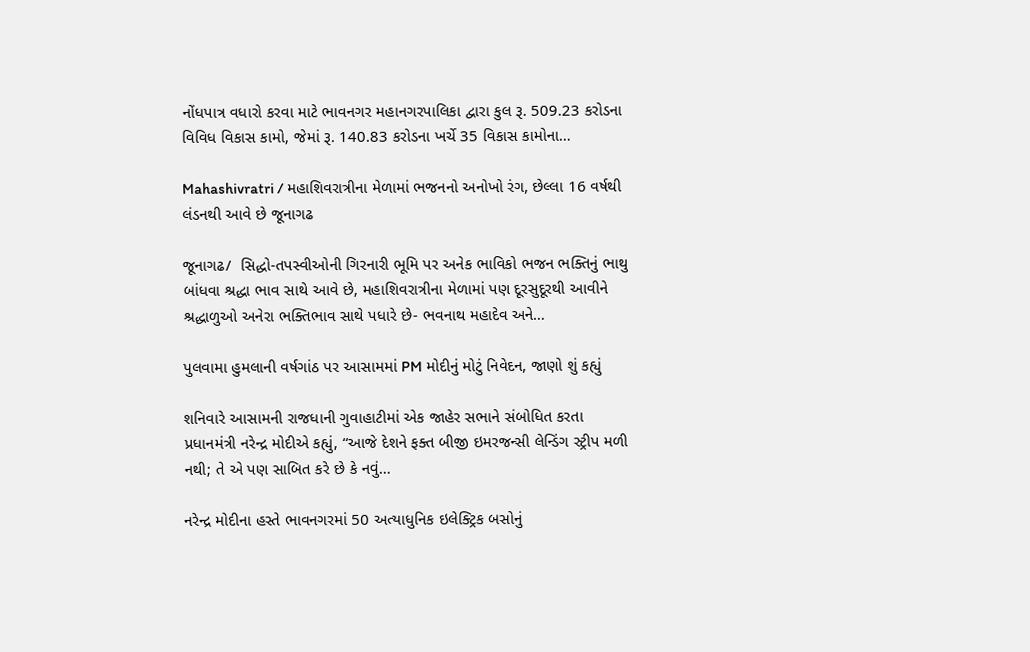નોંધપાત્ર વધારો કરવા માટે ભાવનગર મહાનગરપાલિકા દ્વારા કુલ રૂ. 509.23 કરોડના વિવિધ વિકાસ કામો, જેમાં રૂ. 140.83 કરોડના ખર્ચે 35 વિકાસ કામોના…

Mahashivratri / મહાશિવરાત્રીના મેળામાં ભજનનો અનોખો રંગ, છેલ્લા 16 વર્ષથી લંડનથી આવે છે જૂનાગઢ

જૂનાગઢ/  સિદ્ધો-તપસ્વીઓની ગિરનારી ભૂમિ પર અનેક ભાવિકો ભજન ભક્તિનું ભાથુ બાંધવા શ્રદ્ધા ભાવ સાથે આવે છે, મહાશિવરાત્રીના મેળામાં પણ દૂરસુદૂરથી આવીને શ્રદ્ધાળુઓ અનેરા ભક્તિભાવ સાથે પધારે છે- ભવનાથ મહાદેવ અને…

પુલવામા હુમલાની વર્ષગાંઠ પર આસામમાં PM મોદીનું મોટું નિવેદન, જાણો શું કહ્યું

શનિવારે આસામની રાજધાની ગુવાહાટીમાં એક જાહેર સભાને સંબોધિત કરતા પ્રધાનમંત્રી નરેન્દ્ર મોદીએ કહ્યું, “આજે દેશને ફક્ત બીજી ઇમરજન્સી લેન્ડિંગ સ્ટ્રીપ મળી નથી; તે એ પણ સાબિત કરે છે કે નવું…

નરેન્દ્ર મોદીના હસ્તે ભાવનગરમાં 50 અત્યાધુનિક ઇલેક્ટ્રિક બસોનું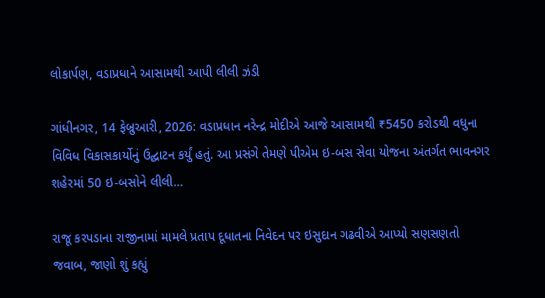લોકાર્પણ, વડાપ્રધાને આસામથી આપી લીલી ઝંડી

ગાંધીનગર, 14 ફેબ્રુઆરી, 2026: વડાપ્રધાન નરેન્દ્ર મોદીએ આજે આસામથી ₹5450 કરોડથી વધુના વિવિધ વિકાસકાર્યોનું ઉદ્ઘાટન કર્યું હતું. આ પ્રસંગે તેમણે પીએમ ઇ-બસ સેવા યોજના અંતર્ગત ભાવનગર શહેરમાં 50 ઇ-બસોને લીલી…

રાજૂ કરપડાના રાજીનામાં મામલે પ્રતાપ દૂધાતના નિવેદન પર ઇસુદાન ગઢવીએ આપ્યો સણસણતો જવાબ, જાણો શું કહ્યું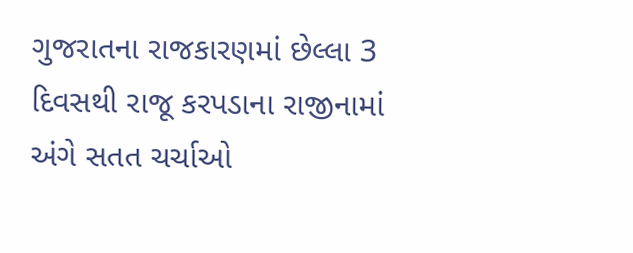ગુજરાતના રાજકારણમાં છેલ્લા 3 દિવસથી રાજૂ કરપડાના રાજીનામાં અંગે સતત ચર્ચાઓ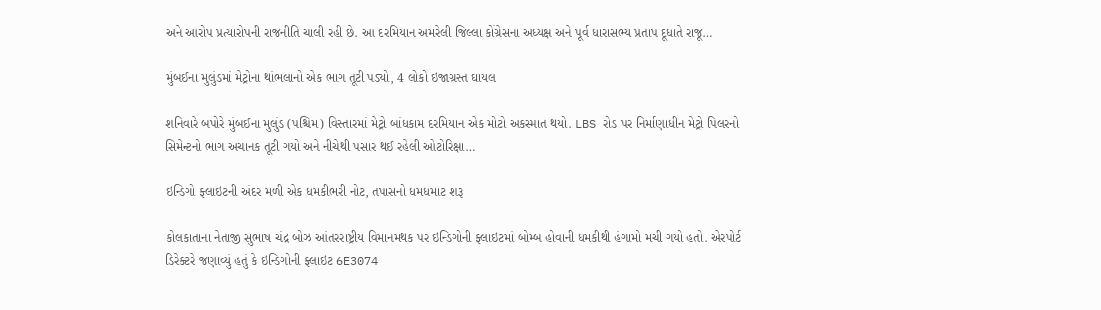અને આરોપ પ્રત્યારોપની રાજનીતિ ચાલી રહી છે. આ દરમિયાન અમરેલી જિલ્લા કોંગ્રેસના અધ્યક્ષ અને પૂર્વ ધારાસભ્ય પ્રતાપ દૂધાતે રાજૂ…

મુંબઈના મુલુંડમાં મેટ્રોના થાંભલાનો એક ભાગ તૂટી પડ્યો, 4 લોકો ઇજાગ્રસ્ત ઘાયલ

શનિવારે બપોરે મુંબઈના મુલુંડ (પશ્ચિમ) વિસ્તારમાં મેટ્રો બાંધકામ દરમિયાન એક મોટો અકસ્માત થયો. LBS રોડ પર નિર્માણાધીન મેટ્રો પિલરનો સિમેન્ટનો ભાગ અચાનક તૂટી ગયો અને નીચેથી પસાર થઈ રહેલી ઓટોરિક્ષા…

ઇન્ડિગો ફ્લાઇટની અંદર મળી એક ધમકીભરી નોટ, તપાસનો ધમધમાટ શરૂ

કોલકાતાના નેતાજી સુભાષ ચંદ્ર બોઝ આંતરરાષ્ટ્રીય વિમાનમથક પર ઇન્ડિગોની ફ્લાઇટમાં બોમ્બ હોવાની ધમકીથી હંગામો મચી ગયો હતો. એરપોર્ટ ડિરેક્ટરે જણાવ્યું હતું કે ઇન્ડિગોની ફ્લાઇટ 6E3074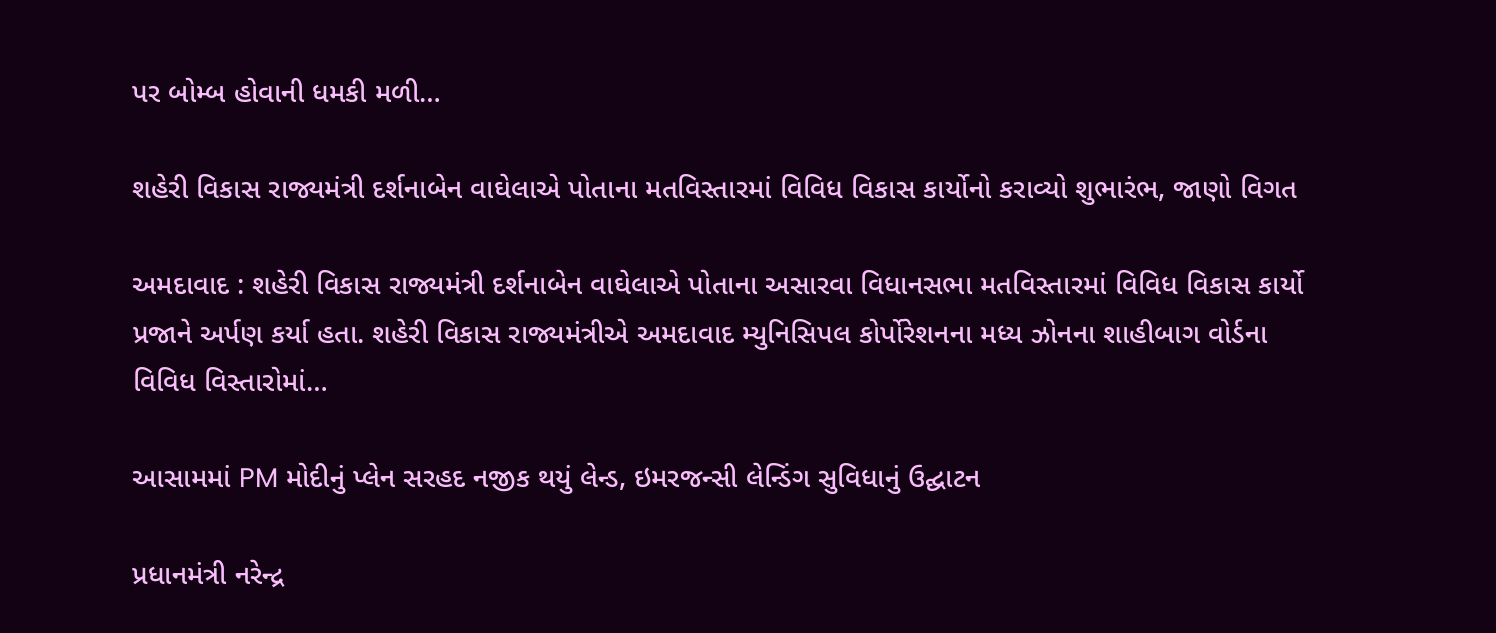પર બોમ્બ હોવાની ધમકી મળી…

શહેરી વિકાસ રાજ્યમંત્રી દર્શનાબેન વાઘેલાએ પોતાના મતવિસ્તારમાં વિવિધ વિકાસ કાર્યોનો કરાવ્યો શુભારંભ, જાણો વિગત

અમદાવાદ : શહેરી વિકાસ રાજ્યમંત્રી દર્શનાબેન વાઘેલાએ પોતાના અસારવા વિધાનસભા મતવિસ્તારમાં વિવિધ વિકાસ કાર્યો પ્રજાને અર્પણ કર્યા હતા. શહેરી વિકાસ રાજ્યમંત્રીએ અમદાવાદ મ્યુનિસિપલ કોર્પોરેશનના મધ્ય ઝોનના શાહીબાગ વોર્ડના વિવિધ વિસ્તારોમાં…

આસામમાં PM મોદીનું પ્લેન સરહદ નજીક થયું લેન્ડ, ઇમરજન્સી લેન્ડિંગ સુવિધાનું ઉદ્ઘાટન

પ્રધાનમંત્રી નરેન્દ્ર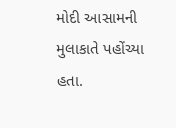મોદી આસામની મુલાકાતે પહોંચ્યા હતા.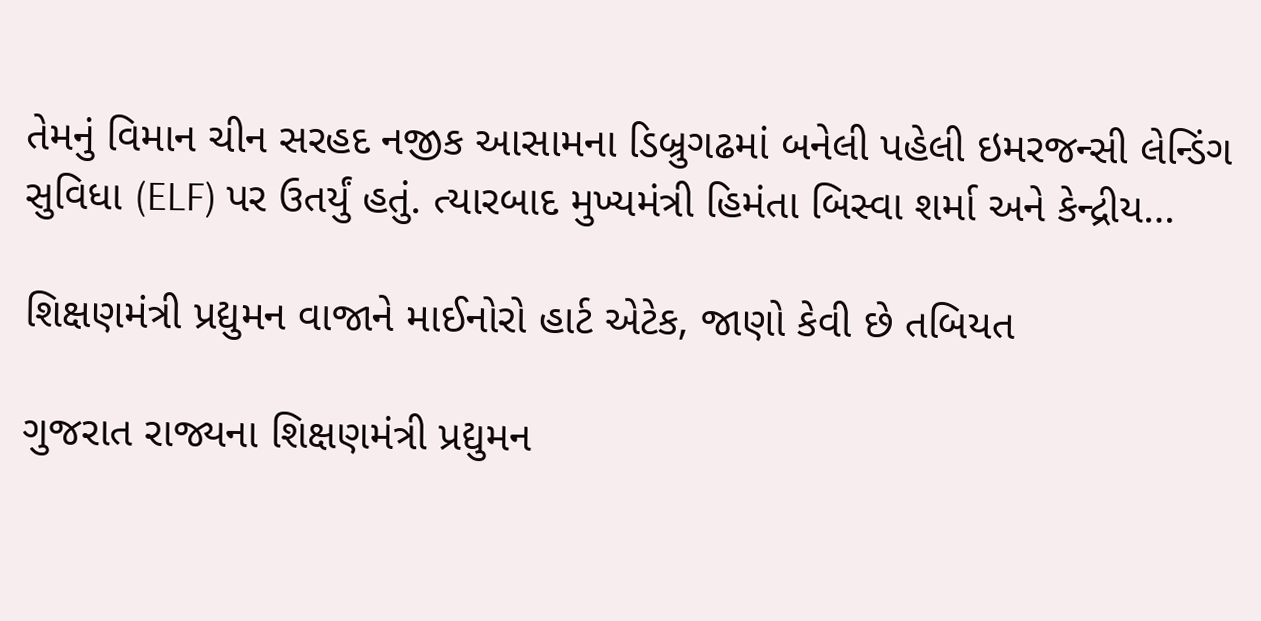તેમનું વિમાન ચીન સરહદ નજીક આસામના ડિબ્રુગઢમાં બનેલી પહેલી ઇમરજન્સી લેન્ડિંગ સુવિધા (ELF) પર ઉતર્યું હતું. ત્યારબાદ મુખ્યમંત્રી હિમંતા બિસ્વા શર્મા અને કેન્દ્રીય…

શિક્ષણમંત્રી પ્રદ્યુમન વાજાને માઈનોરો હાર્ટ એટેક, જાણો કેવી છે તબિયત

ગુજરાત રાજ્યના શિક્ષણમંત્રી પ્રદ્યુમન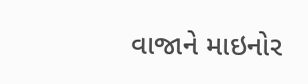વાજાને માઇનોર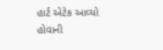હાર્ટ એટેક આવ્યો હોવાની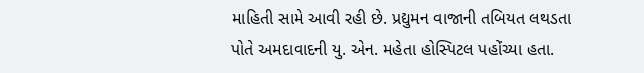માહિતી સામે આવી રહી છે. પ્રદ્યુમન વાજાની તબિયત લથડતા પોતે અમદાવાદની યુ. એન. મહેતા હોસ્પિટલ પહોંચ્યા હતા.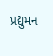પ્રદ્યુમન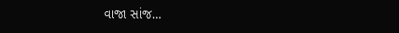વાજા સાંજ…